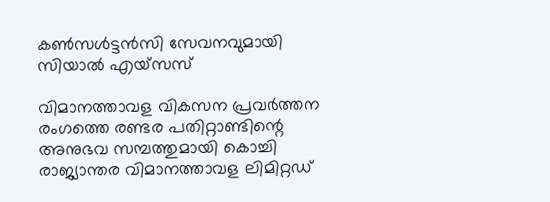കൺസൾട്ടൻസി സേവനവുമായി സിയാൽ എയ്‌സസ്

വിമാനത്താവള വികസന പ്രവർത്തന രംഗത്തെ രണ്ടര പതിറ്റാണ്ടിന്റെ അനുഭവ സമ്പത്തുമായി കൊച്ചി രാജ്യാന്തര വിമാനത്താവള ലിമിറ്റഡ്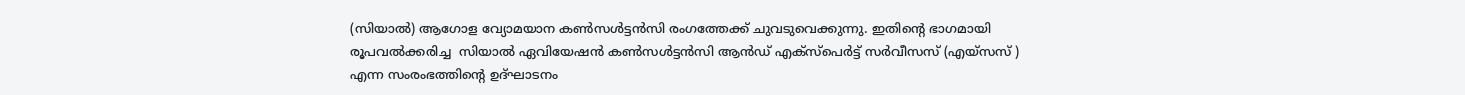(സിയാൽ) ആഗോള വ്യോമയാന കൺസൾട്ടൻസി രംഗത്തേക്ക് ചുവടുവെക്കുന്നു. ഇതിന്റെ ഭാഗമായി രൂപവൽക്കരിച്ച  സിയാൽ ഏവിയേഷൻ കൺസൾട്ടൻസി ആൻഡ് എക്സ്പെർട്ട് സർവീസസ് (എയ്‌സസ് ) എന്ന സംരംഭത്തിന്റെ ഉദ്ഘാടനം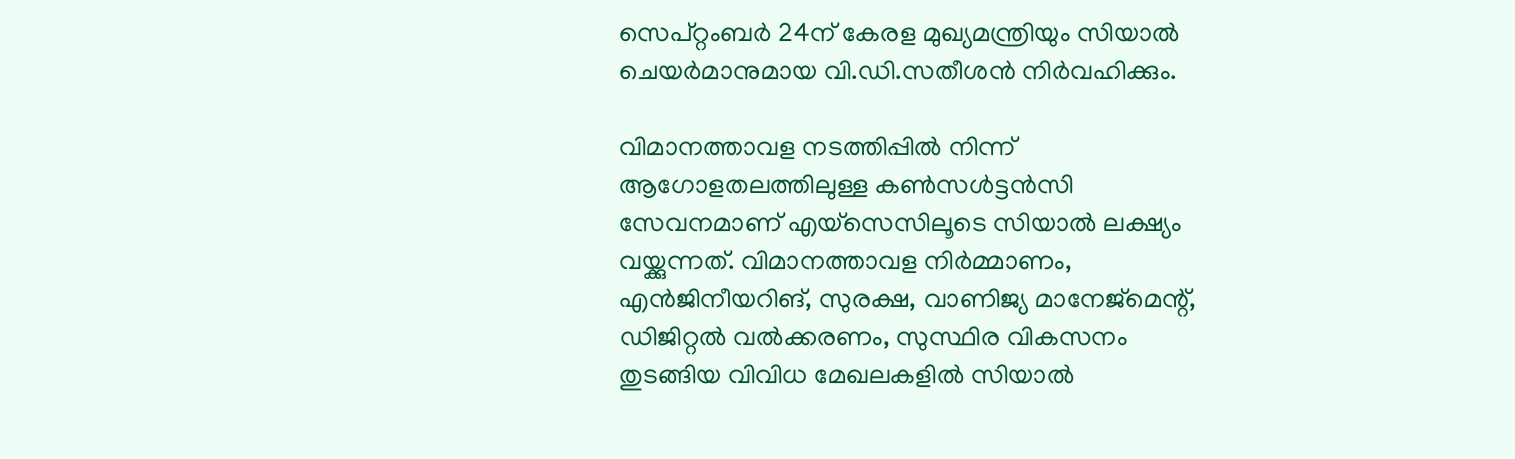സെപ്റ്റംബർ 24ന് കേരള മുഖ്യമന്ത്രിയും സിയാൽ ചെയർമാനുമായ വി.ഡി.സതീശൻ നിർവഹിക്കും.

വിമാനത്താവള നടത്തിപ്പിൽ നിന്ന് ആഗോളതലത്തിലുള്ള കൺസൾട്ടൻസി  സേവനമാണ് എയ്‌സെസിലൂടെ സിയാൽ ലക്ഷ്യം വയ്ക്കുന്നത്. വിമാനത്താവള നിർമ്മാണം, എൻജിനീയറിങ്, സുരക്ഷ, വാണിജ്യ മാനേജ്മെന്റ്, ഡിജിറ്റൽ വൽക്കരണം, സുസ്ഥിര വികസനം തുടങ്ങിയ വിവിധ മേഖലകളിൽ സിയാൽ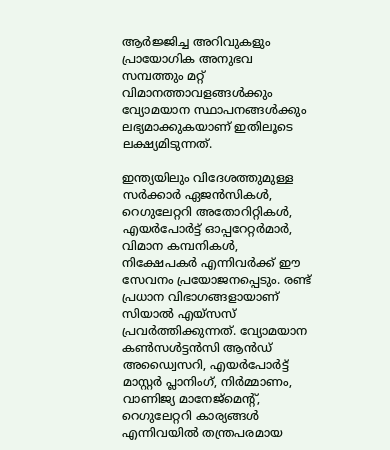ആർജ്ജിച്ച അറിവുകളും പ്രായോഗിക അനുഭവ സമ്പത്തും മറ്റ് വിമാനത്താവളങ്ങൾക്കും വ്യോമയാന സ്ഥാപനങ്ങൾക്കും ലഭ്യമാക്കുകയാണ് ഇതിലൂടെ ലക്ഷ്യമിടുന്നത്.

ഇന്ത്യയിലും വിദേശത്തുമുള്ള സർക്കാർ ഏജൻസികൾ, റെഗുലേറ്ററി അതോറിറ്റികൾ, എയർപോർട്ട് ഓപ്പറേറ്റർമാർ, വിമാന കമ്പനികൾ, നിക്ഷേപകർ എന്നിവർക്ക് ഈ സേവനം പ്രയോജനപ്പെടും. രണ്ട് പ്രധാന വിഭാഗങ്ങളായാണ് സിയാൽ എയ്‌സസ് പ്രവർത്തിക്കുന്നത്. വ്യോമയാന കൺസൾട്ടൻസി ആൻഡ് അഡ്വൈസറി, എയർപോർട്ട് മാസ്റ്റർ പ്ലാനിംഗ്, നിർമ്മാണം, വാണിജ്യ മാനേജ്‌മെന്റ്, റെഗുലേറ്ററി കാര്യങ്ങൾ എന്നിവയിൽ തന്ത്രപരമായ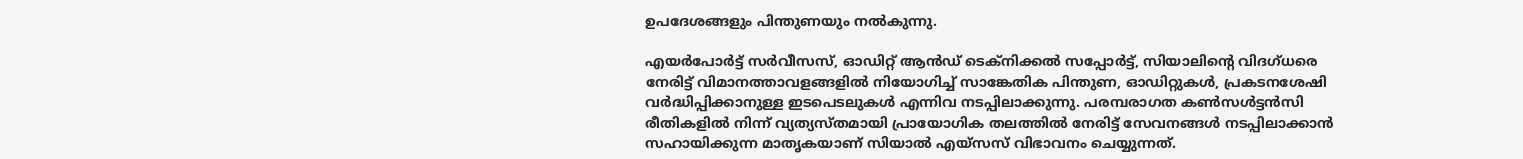ഉപദേശങ്ങളും പിന്തുണയും നൽകുന്നു.

എയർപോർട്ട് സർവീസസ്, ഓഡിറ്റ് ആൻഡ് ടെക്നിക്കൽ സപ്പോർട്ട്, സിയാലിന്റെ വിദഗ്ധരെ നേരിട്ട് വിമാനത്താവളങ്ങളിൽ നിയോഗിച്ച് സാങ്കേതിക പിന്തുണ, ഓഡിറ്റുകൾ, പ്രകടനശേഷി വർദ്ധിപ്പിക്കാനുള്ള ഇടപെടലുകൾ എന്നിവ നടപ്പിലാക്കുന്നു. പരമ്പരാഗത കൺസൾട്ടൻസി രീതികളിൽ നിന്ന് വ്യത്യസ്തമായി പ്രായോഗിക തലത്തിൽ നേരിട്ട് സേവനങ്ങൾ നടപ്പിലാക്കാൻ സഹായിക്കുന്ന മാതൃകയാണ് സിയാൽ എയ്‌സസ് വിഭാവനം ചെയ്യുന്നത്.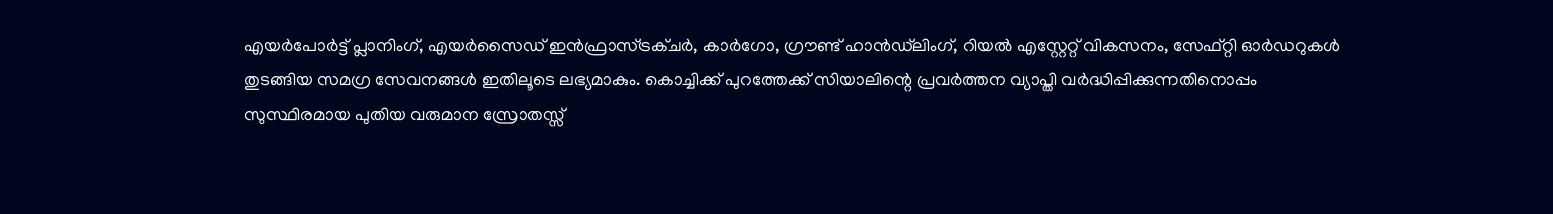എയർപോർട്ട് പ്ലാനിംഗ്, എയർസൈഡ് ഇൻഫ്രാസ്ട്രക്ചർ, കാർഗോ, ഗ്രൗണ്ട് ഹാൻഡ്‌ലിംഗ്, റിയൽ എസ്റ്റേറ്റ് വികസനം, സേഫ്റ്റി ഓർഡറുകൾ തുടങ്ങിയ സമഗ്ര സേവനങ്ങൾ ഇതിലൂടെ ലഭ്യമാകും. കൊച്ചിക്ക് പുറത്തേക്ക് സിയാലിന്റെ പ്രവർത്തന വ്യാപ്തി വർദ്ധിപ്പിക്കുന്നതിനൊപ്പം സുസ്ഥിരമായ പുതിയ വരുമാന സ്രോതസ്സ്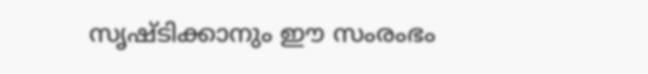സൃഷ്ടിക്കാനും ഈ സംരംഭം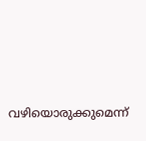വഴിയൊരുക്കുമെന്ന്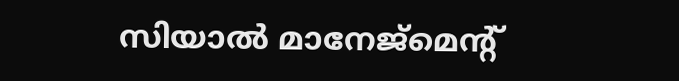സിയാൽ മാനേജ്‌മെന്റ്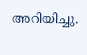അറിയിച്ചു.